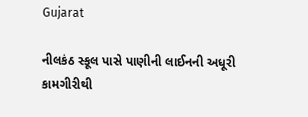Gujarat

નીલકંઠ સ્કૂલ પાસે પાણીની લાઈનની અધૂરી કામગીરીથી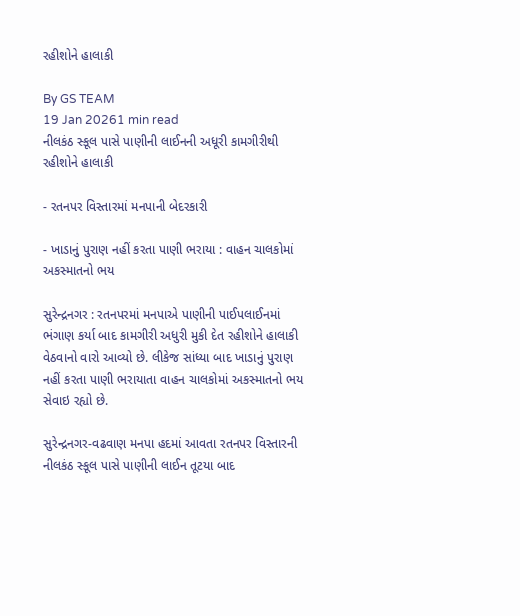રહીશોને હાલાકી

By GS TEAM
19 Jan 20261 min read
નીલકંઠ સ્કૂલ પાસે પાણીની લાઈનની અધૂરી કામગીરીથી રહીશોને હાલાકી

- રતનપર વિસ્તારમાં મનપાની બેદરકારી

- ખાડાનું પુરાણ નહીં કરતા પાણી ભરાયા : વાહન ચાલકોમાં અકસ્માતનો ભય

સુરેન્દ્રનગર : રતનપરમાં મનપાએ પાણીની પાઈપલાઈનમાં ભંગાણ કર્યા બાદ કામગીરી અધુરી મુકી દેત રહીશોને હાલાકી વેઠવાનો વારો આવ્યો છે. લીકેજ સાંધ્યા બાદ ખાડાનું પુરાણ નહીં કરતા પાણી ભરાયાતા વાહન ચાલકોમાં અકસ્માતનો ભય સેવાઇ રહ્યો છે.

સુરેન્દ્રનગર-વઢવાણ મનપા હદમાં આવતા રતનપર વિસ્તારની નીલકંઠ સ્કૂલ પાસે પાણીની લાઈન તૂટયા બાદ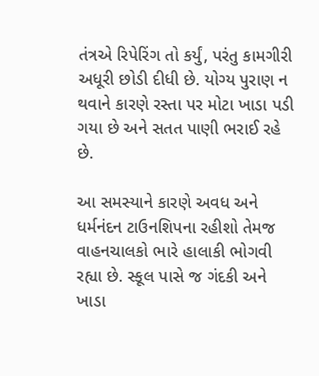તંત્રએ રિપેરિંગ તો કર્યું, પરંતુ કામગીરી અધૂરી છોડી દીધી છે. યોગ્ય પુરાણ ન થવાને કારણે રસ્તા પર મોટા ખાડા પડી ગયા છે અને સતત પાણી ભરાઈ રહે છે.

આ સમસ્યાને કારણે અવધ અને ધર્મનંદન ટાઉનશિપના રહીશો તેમજ વાહનચાલકો ભારે હાલાકી ભોગવી રહ્યા છે. સ્કૂલ પાસે જ ગંદકી અને ખાડા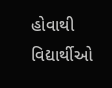હોવાથી વિદ્યાર્થીઓ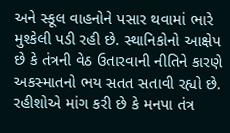અને સ્કૂલ વાહનોને પસાર થવામાં ભારે મુશ્કેલી પડી રહી છે. સ્થાનિકોનો આક્ષેપ છે કે તંત્રની વેઠ ઉતારવાની નીતિને કારણે અકસ્માતનો ભય સતત સતાવી રહ્યો છે. રહીશોએ માંગ કરી છે કે મનપા તંત્ર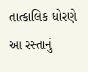તાત્કાલિક ધોરણે આ રસ્તાનું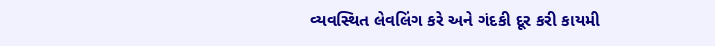વ્યવસ્થિત લેવલિંગ કરે અને ગંદકી દૂર કરી કાયમી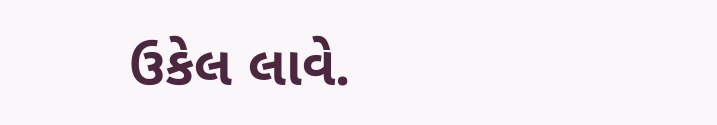ઉકેલ લાવે.